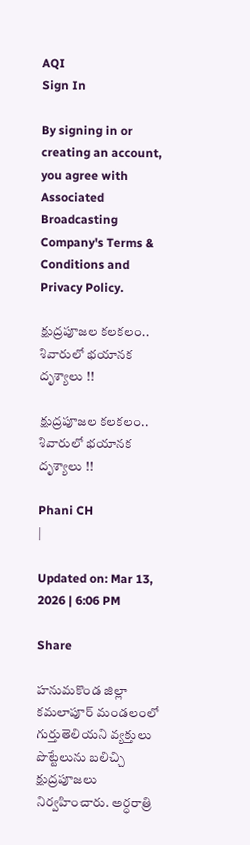AQI
Sign In

By signing in or creating an account, you agree with Associated Broadcasting Company's Terms & Conditions and Privacy Policy.

క్షుద్రపూజల కలకలం.. శివారులో భయానక దృశ్యాలు !!

క్షుద్రపూజల కలకలం.. శివారులో భయానక దృశ్యాలు !!

Phani CH
|

Updated on: Mar 13, 2026 | 6:06 PM

Share

హనుమకొండ జిల్లా కమలాపూర్ మండలంలో గుర్తుతెలియని వ్యక్తులు పొట్టేలును బలిచ్చి క్షుద్రపూజలు నిర్వహించారు. అర్ధరాత్రి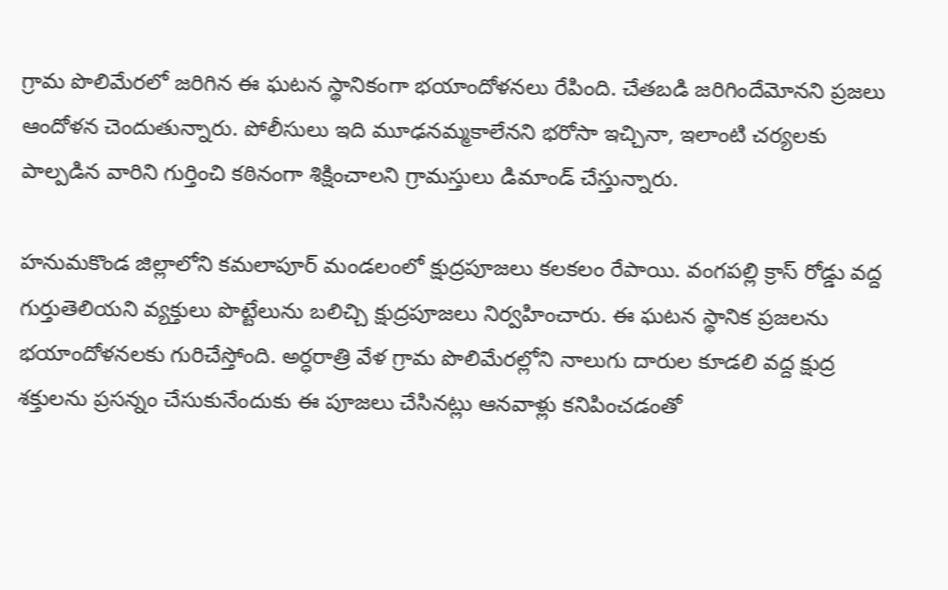గ్రామ పొలిమేరలో జరిగిన ఈ ఘటన స్థానికంగా భయాందోళనలు రేపింది. చేతబడి జరిగిందేమోనని ప్రజలు ఆందోళన చెందుతున్నారు. పోలీసులు ఇది మూఢనమ్మకాలేనని భరోసా ఇచ్చినా, ఇలాంటి చర్యలకు పాల్పడిన వారిని గుర్తించి కఠినంగా శిక్షించాలని గ్రామస్తులు డిమాండ్ చేస్తున్నారు.

హనుమకొండ జిల్లాలోని కమలాపూర్ మండలంలో క్షుద్రపూజలు కలకలం రేపాయి. వంగపల్లి క్రాస్ రోడ్డు వద్ద గుర్తుతెలియని వ్యక్తులు పొట్టేలును బలిచ్చి క్షుద్రపూజలు నిర్వహించారు. ఈ ఘటన స్థానిక ప్రజలను భయాందోళనలకు గురిచేస్తోంది. అర్ధరాత్రి వేళ గ్రామ పొలిమేరల్లోని నాలుగు దారుల కూడలి వద్ద క్షుద్ర శక్తులను ప్రసన్నం చేసుకునేందుకు ఈ పూజలు చేసినట్లు ఆనవాళ్లు కనిపించడంతో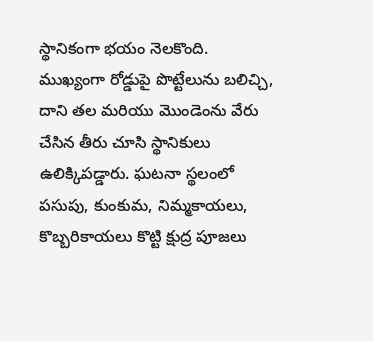స్థానికంగా భయం నెలకొంది. ముఖ్యంగా రోడ్డుపై పొట్టేలును బలిచ్చి, దాని తల మరియు మొండెంను వేరు చేసిన తీరు చూసి స్థానికులు ఉలిక్కిపడ్డారు. ఘటనా స్థలంలో పసుపు, కుంకుమ, నిమ్మకాయలు, కొబ్బరికాయలు కొట్టి క్షుద్ర పూజలు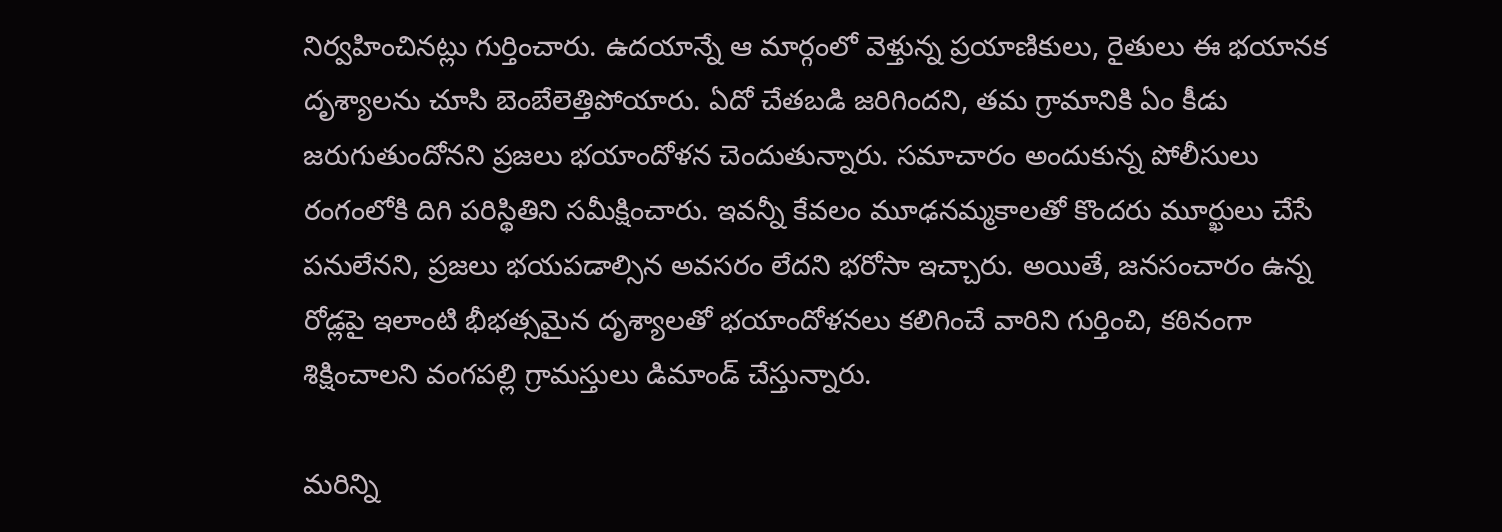నిర్వహించినట్లు గుర్తించారు. ఉదయాన్నే ఆ మార్గంలో వెళ్తున్న ప్రయాణికులు, రైతులు ఈ భయానక దృశ్యాలను చూసి బెంబేలెత్తిపోయారు. ఏదో చేతబడి జరిగిందని, తమ గ్రామానికి ఏం కీడు జరుగుతుందోనని ప్రజలు భయాందోళన చెందుతున్నారు. సమాచారం అందుకున్న పోలీసులు రంగంలోకి దిగి పరిస్థితిని సమీక్షించారు. ఇవన్నీ కేవలం మూఢనమ్మకాలతో కొందరు మూర్ఖులు చేసే పనులేనని, ప్రజలు భయపడాల్సిన అవసరం లేదని భరోసా ఇచ్చారు. అయితే, జనసంచారం ఉన్న రోడ్లపై ఇలాంటి భీభత్సమైన దృశ్యాలతో భయాందోళనలు కలిగించే వారిని గుర్తించి, కఠినంగా శిక్షించాలని వంగపల్లి గ్రామస్తులు డిమాండ్ చేస్తున్నారు.

మరిన్ని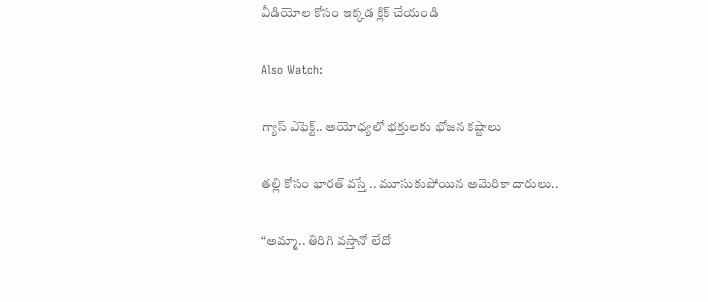వీడియోల కోసం ఇక్కడ క్లిక్ చేయండి

Also Watch:

గ్యాస్‌ ఎఫెక్ట్‌.. అయోధ్యలో భక్తులకు భోజన కష్టాలు

తల్లి కోసం భారత్ వస్తే .. మూసుకుపోయిన అమెరికా దారులు..

“అమ్మా.. తిరిగి వస్తానో లేదో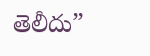తెలీదు”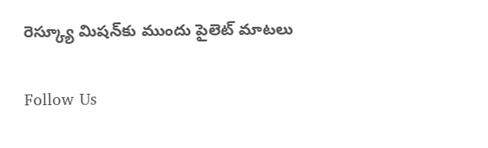రెస్క్యూ మిషన్‌కు ముందు పైలెట్ మాటలు

Follow Us